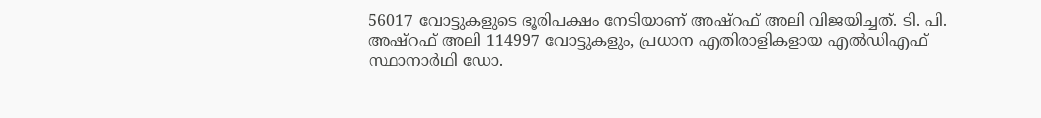56017 വോട്ടുകളുടെ ഭൂരിപക്ഷം നേടിയാണ് അഷ്റഫ് അലി വിജയിച്ചത്. ടി. പി. അഷ്റഫ് അലി 114997 വോട്ടുകളും, പ്രധാന എതിരാളികളായ എല്‍ഡിഎഫ് സ്ഥാനാര്‍ഥി ഡോ.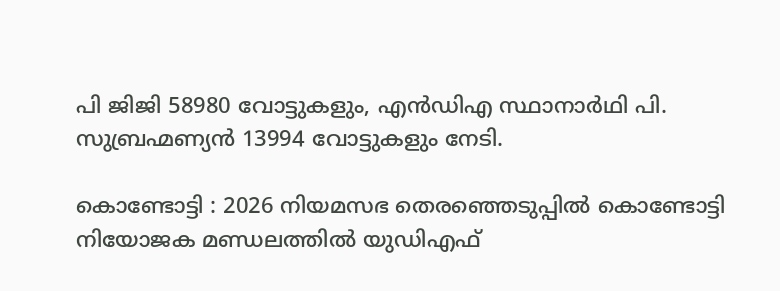പി ജിജി 58980 വോട്ടുകളും, എന്‍ഡിഎ സ്ഥാനാര്‍ഥി പി. സുബ്രഹ്മണ്യൻ 13994 വോട്ടുകളും നേടി.

കൊണ്ടോട്ടി : 2026 നിയമസഭ തെരഞ്ഞെടുപ്പില്‍ കൊണ്ടോട്ടി നിയോജക മണ്ഡലത്തില്‍ യുഡിഎഫ്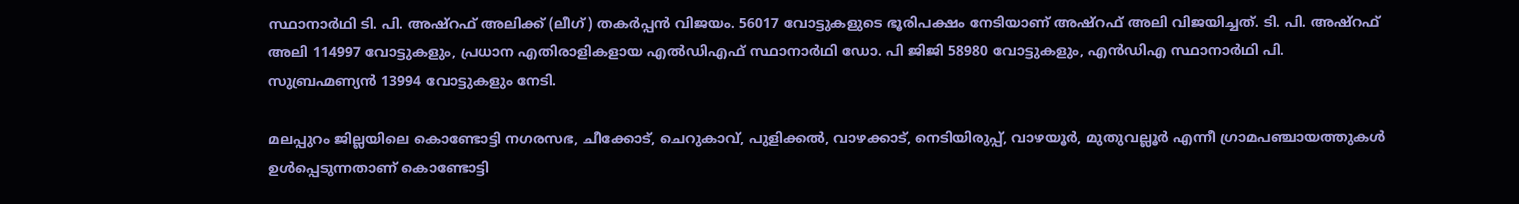സ്ഥാനാര്‍ഥി ടി. പി. അഷ്റഫ് അലിക്ക് (ലീഗ്) തകര്‍പ്പന്‍ വിജയം. 56017 വോട്ടുകളുടെ ഭൂരിപക്ഷം നേടിയാണ് അഷ്റഫ് അലി വിജയിച്ചത്. ടി. പി. അഷ്റഫ് അലി 114997 വോട്ടുകളും, പ്രധാന എതിരാളികളായ എല്‍ഡിഎഫ് സ്ഥാനാര്‍ഥി ഡോ. പി ജിജി 58980 വോട്ടുകളും, എന്‍ഡിഎ സ്ഥാനാര്‍ഥി പി. സുബ്രഹ്മണ്യൻ 13994 വോട്ടുകളും നേടി.

മലപ്പുറം ജില്ലയിലെ കൊണ്ടോട്ടി നഗരസഭ, ചീക്കോട്, ചെറുകാവ്, പുളിക്കൽ, വാഴക്കാട്, നെടിയിരുപ്പ്, വാഴയൂർ, മുതുവല്ലൂർ എന്നീ ഗ്രാമപഞ്ചായത്തുകൾ ഉൾപ്പെടുന്നതാണ്‌ കൊണ്ടോട്ടി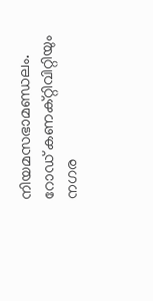നിയമസഭാമണ്ഡലം. റോഡ് കണക്റ്റിവിറ്റിയും നഗര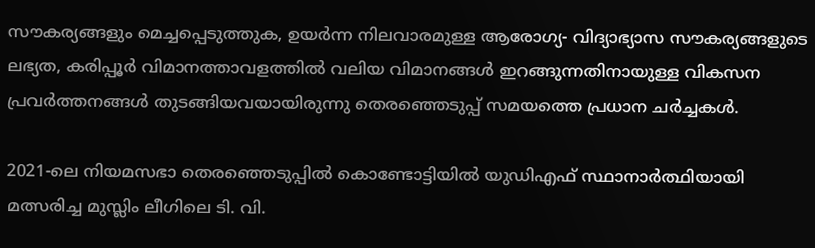സൗകര്യങ്ങളും മെച്ചപ്പെടുത്തുക, ഉയർന്ന നിലവാരമുള്ള ആരോഗ്യ- വിദ്യാഭ്യാസ സൗകര്യങ്ങളുടെ ലഭ്യത, കരിപ്പൂർ വിമാനത്താവളത്തിൽ വലിയ വിമാനങ്ങൾ ഇറങ്ങുന്നതിനായുള്ള വികസന പ്രവർത്തനങ്ങൾ തുടങ്ങിയവയായിരുന്നു തെരഞ്ഞെടുപ്പ് സമയത്തെ പ്രധാന ചർച്ചകൾ.

2021-ലെ നിയമസഭാ തെരഞ്ഞെടുപ്പിൽ കൊണ്ടോട്ടിയില്‍ യുഡിഎഫ് സ്ഥാനാർത്ഥിയായി മത്സരിച്ച മുസ്ലിം ലീഗിലെ ടി. വി.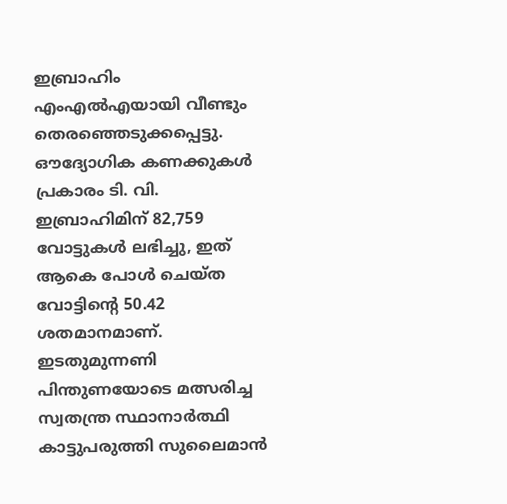ഇബ്രാഹിം എംഎൽഎയായി വീണ്ടും തെരഞ്ഞെടുക്കപ്പെട്ടു. ഔദ്യോഗിക കണക്കുകള്‍ പ്രകാരം ടി. വി. ഇബ്രാഹിമിന് 82,759 വോട്ടുകൾ ലഭിച്ചു, ഇത് ആകെ പോൾ ചെയ്ത വോട്ടിന്റെ 50.42 ശതമാനമാണ്. ഇടതുമുന്നണി പിന്തുണയോടെ മത്സരിച്ച സ്വതന്ത്ര സ്ഥാനാർത്ഥി കാട്ടുപരുത്തി സുലൈമാൻ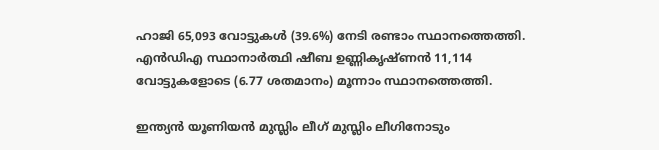ഹാജി 65,093 വോട്ടുകൾ (39.6%) നേടി രണ്ടാം സ്ഥാനത്തെത്തി. എൻഡിഎ സ്ഥാനാർത്ഥി ഷീബ ഉണ്ണികൃഷ്ണൻ 11,114 വോട്ടുകളോടെ (6.77 ശതമാനം) മൂന്നാം സ്ഥാനത്തെത്തി.

ഇന്ത്യൻ യൂണിയൻ മുസ്ലിം ലീഗ് മുസ്ലിം ലീഗിനോടും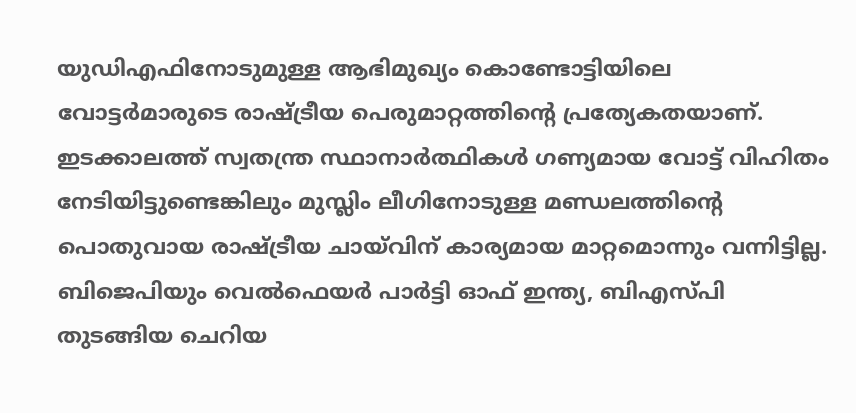യുഡിഎഫിനോടുമുള്ള ആഭിമുഖ്യം കൊണ്ടോട്ടിയിലെ വോട്ടർമാരുടെ രാഷ്ട്രീയ പെരുമാറ്റത്തിന്‍റെ പ്രത്യേകതയാണ്. ഇടക്കാലത്ത് സ്വതന്ത്ര സ്ഥാനാർത്ഥികൾ ഗണ്യമായ വോട്ട് വിഹിതം നേടിയിട്ടുണ്ടെങ്കിലും മുസ്ലിം ലീഗിനോടുള്ള മണ്ഡലത്തിന്റെ പൊതുവായ രാഷ്ട്രീയ ചായ്‌വിന് കാര്യമായ മാറ്റമൊന്നും വന്നിട്ടില്ല. ബിജെപിയും വെൽഫെയർ പാർട്ടി ഓഫ് ഇന്ത്യ, ബിഎസ്പി തുടങ്ങിയ ചെറിയ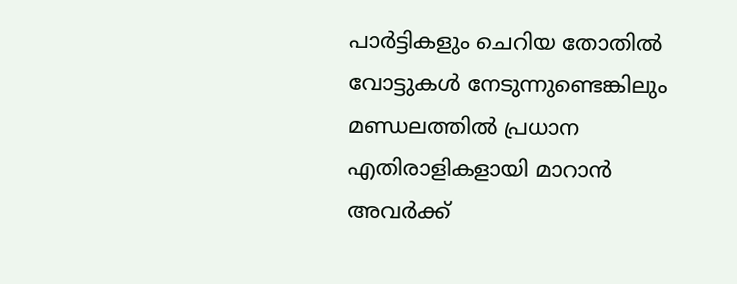പാർട്ടികളും ചെറിയ തോതിൽ വോട്ടുകൾ നേടുന്നുണ്ടെങ്കിലും മണ്ഡലത്തിൽ പ്രധാന എതിരാളികളായി മാറാൻ അവർക്ക്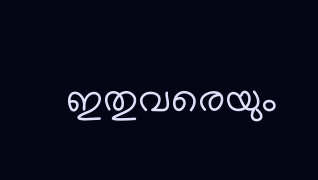ഇതുവരെയും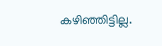കഴിഞ്ഞിട്ടില്ല.